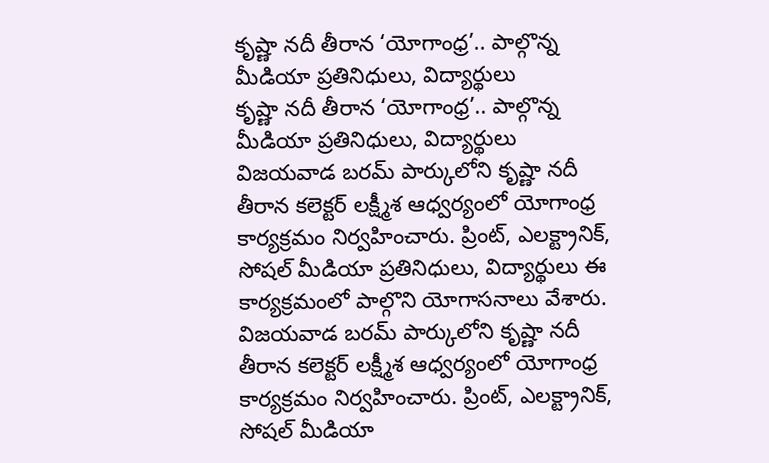కృష్ణా నదీ తీరాన ‘యోగాంధ్ర’.. పాల్గొన్న మీడియా ప్రతినిధులు, విద్యార్థులు
కృష్ణా నదీ తీరాన ‘యోగాంధ్ర’.. పాల్గొన్న మీడియా ప్రతినిధులు, విద్యార్థులు
విజయవాడ బరమ్ పార్కులోని కృష్ణా నదీ తీరాన కలెక్టర్ లక్ష్మీశ ఆధ్వర్యంలో యోగాంధ్ర కార్యక్రమం నిర్వహించారు. ప్రింట్, ఎలక్ట్రానిక్, సోషల్ మీడియా ప్రతినిధులు, విద్యార్థులు ఈ కార్యక్రమంలో పాల్గొని యోగాసనాలు వేశారు.
విజయవాడ బరమ్ పార్కులోని కృష్ణా నదీ తీరాన కలెక్టర్ లక్ష్మీశ ఆధ్వర్యంలో యోగాంధ్ర కార్యక్రమం నిర్వహించారు. ప్రింట్, ఎలక్ట్రానిక్, సోషల్ మీడియా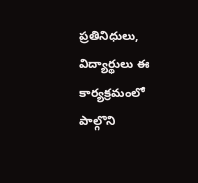ప్రతినిధులు, విద్యార్థులు ఈ కార్యక్రమంలో పాల్గొని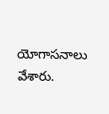యోగాసనాలు వేశారు.